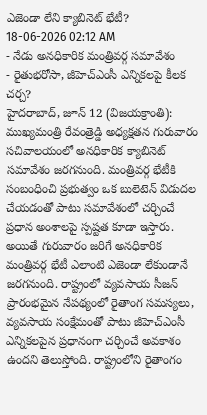ఎజెండా లేని క్యాబినెట్ భేటీ?
18-06-2026 02:12 AM
- నేడు అనధికారిక మంత్రివర్గ సమావేశం
- రైతుభరోసా, జీహెచ్ఎంసీ ఎన్నికలపై కీలక చర్చ?
హైదరాబాద్, జూన్ 12 (విజయక్రాంతి): ముఖ్యమంత్రి రేవంత్రెడ్డి అధ్యక్షతన గురువారం సచివాలయంలో అనధికారిక క్యాబినెట్ సమావేశం జరగనుంది. మంత్రివర్గ భేటీకి సంబంధించి ప్రభుత్వం ఒక బులెటెన్ విడుదల చేయడంతో పాటు సమావేశంలో చర్చించే ప్రధాన అంశాలపై స్పష్టత కూడా ఇస్తారు.
అయితే గురువారం జరిగే అనధికారిక మంత్రివర్గ భేటీ ఎలాంటి ఎజెండా లేకుండానే జరగనుంది. రాష్ట్రంలో వ్యవసాయ సీజన్ ప్రారంభమైన నేపథ్యంలో రైతాంగ సమస్యలు, వ్యవసాయ సంక్షేమంతో పాటు జీహెచ్ఎంసీ ఎన్నికలపైన ప్రధానంగా చర్చించే అవకాశం ఉందని తెలుస్తోంది. రాష్ట్రంలోని రైతాంగం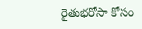రైతుభరోసా కోసం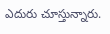ఎదురు చూస్తున్నారు.